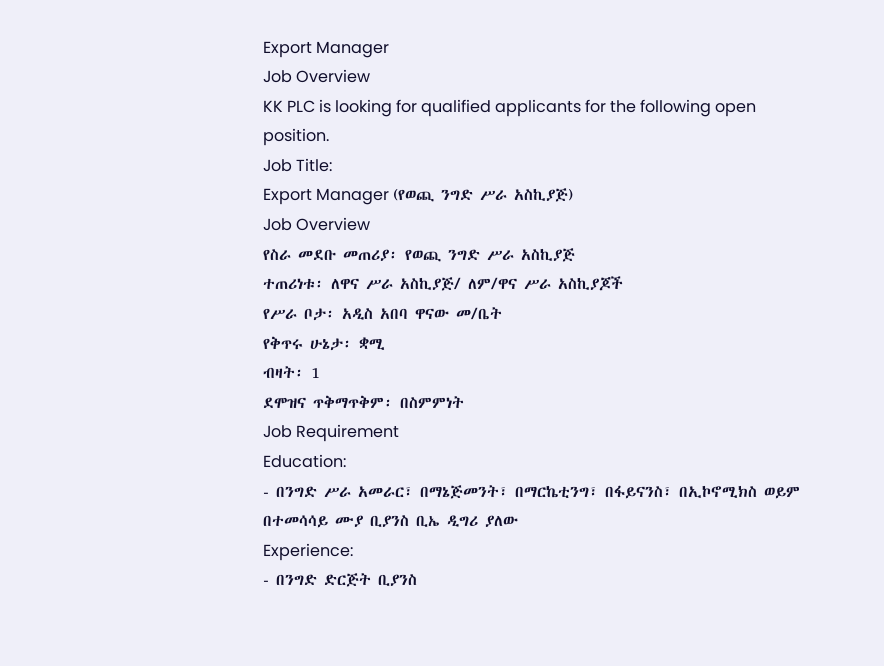Export Manager
Job Overview
KK PLC is looking for qualified applicants for the following open position.
Job Title:
Export Manager (የወጪ ንግድ ሥራ አስኪያጅ)
Job Overview
የስራ መደቡ መጠሪያ፡ የወጪ ንግድ ሥራ አስኪያጅ
ተጠሪነቱ፡ ለዋና ሥራ አስኪያጅ/ ለም/ዋና ሥራ አስኪያጆች
የሥራ ቦታ፡ አዲስ አበባ ዋናው መ/ቤት
የቅጥሩ ሁኔታ፡ ቋሚ
ብዛት፡ 1
ደሞዝና ጥቅማጥቅም፡ በስምምነት
Job Requirement
Education:
- በንግድ ሥራ አመራር፣ በማኔጅመንት፣ በማርኬቲንግ፣ በፋይናንስ፣ በኢኮኖሚክስ ወይም በተመሳሳይ ሙያ ቢያንስ ቢኤ ዲግሪ ያለው
Experience:
- በንግድ ድርጅት ቢያንስ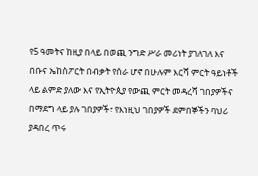የ5 ዓመትና ከዚያ በላይ በወጪ ንግድ ሥራ መሪነት ያገለገለ እና በቡና ኤከስፖርት በብቃት የሰራ ሆኖ በሁሉም እርሻ ምርት ዓይነቶች ላይ ልምድ ያለው እና የኢትዮጲያ የውጪ ምርት መዳረሻ ገበያዎችና በማደግ ላይ ያሉ ገበያዎች፣ የእነዚህ ገበያዎች ደምበኞችን ባህሪ ያዳበረ ጥሩ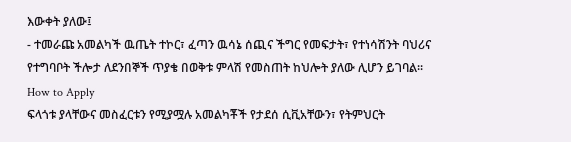እውቀት ያለው፤
- ተመራጩ አመልካች ዉጤት ተኮር፣ ፈጣን ዉሳኔ ሰጪና ችግር የመፍታት፣ የተነሳሽንት ባህሪና የተግባቦት ችሎታ ለደንበኞች ጥያቄ በወቅቱ ምላሽ የመስጠት ከህሎት ያለው ሊሆን ይገባል፡፡
How to Apply
ፍላጎቱ ያላቸውና መስፈርቱን የሚያሟሉ አመልካቾች የታደሰ ሲቪአቸውን፣ የትምህርት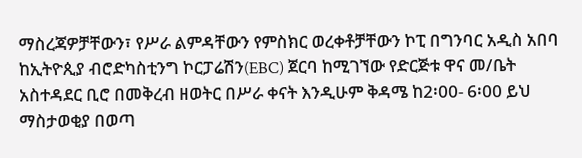ማስረጃዎቻቸውን፣ የሥራ ልምዳቸውን የምስክር ወረቀቶቻቸውን ኮፒ በግንባር አዲስ አበባ ከኢትዮጲያ ብሮድካስቲንግ ኮርፓሬሽን(EBC) ጀርባ ከሚገኘው የድርጅቱ ዋና መ/ቤት አስተዳደር ቢሮ በመቅረብ ዘወትር በሥራ ቀናት እንዲሁም ቅዳሜ ከ2፡00- 6፡00 ይህ ማስታወቂያ በወጣ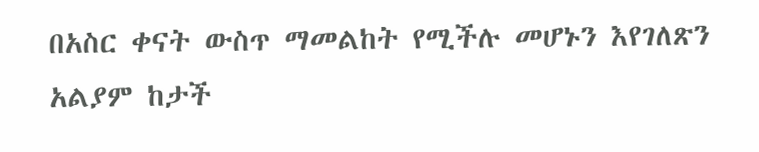በአስር ቀናት ውስጥ ማመልከት የሚችሉ መሆኑን እየገለጽን አልያም ከታች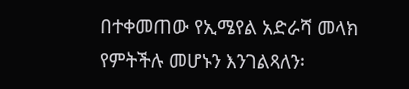በተቀመጠው የኢሜየል አድራሻ መላክ የምትችሉ መሆኑን እንገልጻለን፡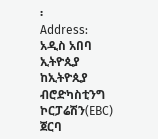፡
Address: አዲስ አበባ ኢትዮጲያ ከኢትዮጲያ ብሮድካስቲንግ ኮርፓሬሽን(EBC) ጀርባ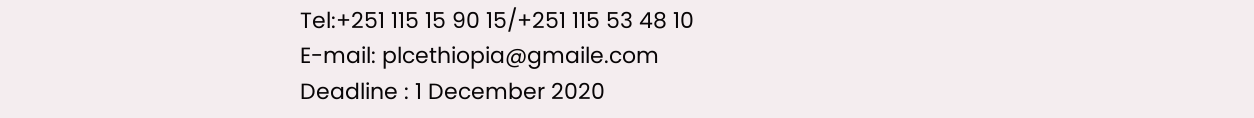Tel:+251 115 15 90 15/+251 115 53 48 10
E-mail: plcethiopia@gmaile.com
Deadline : 1 December 2020